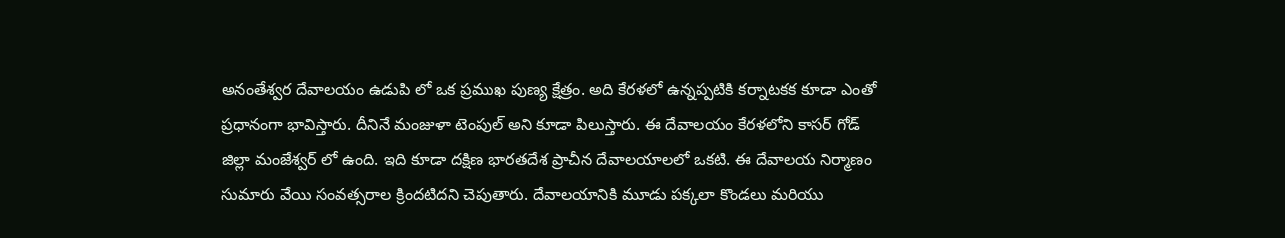అనంతేశ్వర దేవాలయం ఉడుపి లో ఒక ప్రముఖ పుణ్య క్షేత్రం. అది కేరళలో ఉన్నప్పటికి కర్నాటకక కూడా ఎంతో ప్రధానంగా భావిస్తారు. దీనినే మంజుళా టెంపుల్ అని కూడా పిలుస్తారు. ఈ దేవాలయం కేరళలోని కాసర్ గోడ్ జిల్లా మంజేశ్వర్ లో ఉంది. ఇది కూడా దక్షిణ భారతదేశ ప్రాచీన దేవాలయాలలో ఒకటి. ఈ దేవాలయ నిర్మాణం సుమారు వేయి సంవత్సరాల క్రిందటిదని చెపుతారు. దేవాలయానికి మూడు పక్కలా కొండలు మరియు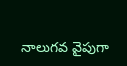నాలుగవ వైపుగా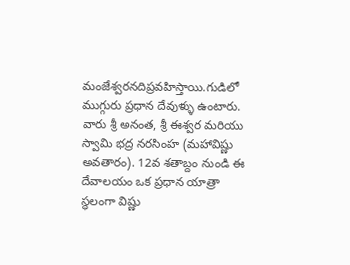మంజేశ్వరనదిప్రవహిస్తాయి.గుడిలో ముగ్గురు ప్రధాన దేవుళ్ళు ఉంటారు. వారు శ్రీ అనంత, శ్రీ ఈశ్వర మరియు స్వామి భద్ర నరసింహ (మహావిష్ణు అవతారం). 12వ శతాబ్దం నుండి ఈ దేవాలయం ఒక ప్రధాన యాత్రా స్ధలంగా విష్ణు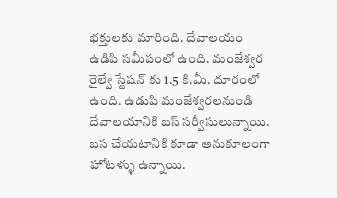భక్తులకు మారింది. దేవాలయం ఉడిపి సమీపంలో ఉంది. మంజేశ్వర రైల్వే స్టేషన్ కు 1.5 కి.మీ. దూరంలో ఉంది. ఉడుపి మంజేశ్వరలనుండి దేవాలయానికి బస్ సర్వీసులున్నాయి. బస చేయటానికి కూడా అనుకూలంగా హోటళ్ళు ఉన్నాయి.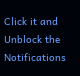Click it and Unblock the Notifications